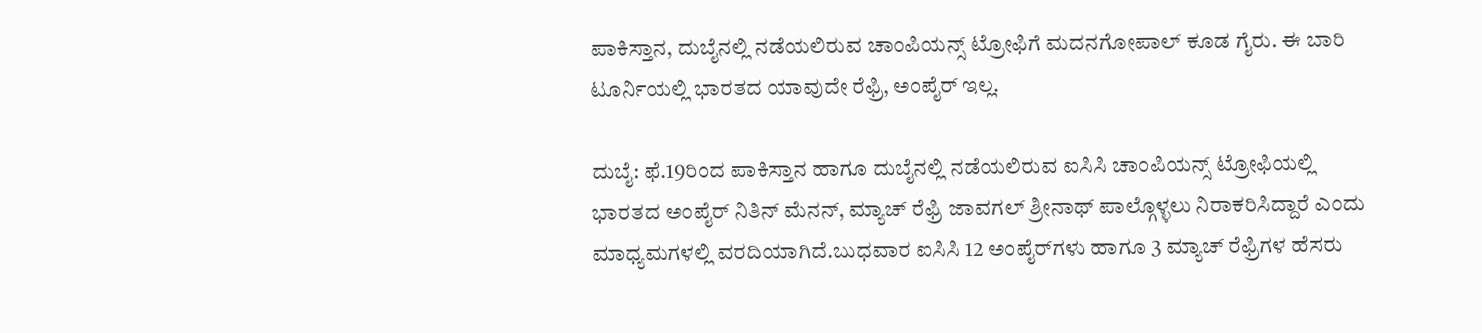ಪಾಕಿಸ್ತಾನ, ದುಬೈನಲ್ಲಿ ನಡೆಯಲಿರುವ ಚಾಂಪಿಯನ್ಸ್‌ ಟ್ರೋಫಿಗೆ ಮದನಗೋಪಾಲ್‌ ಕೂಡ ಗೈರು. ಈ ಬಾರಿ ಟೂರ್ನಿಯಲ್ಲಿ ಭಾರತದ ಯಾವುದೇ ರೆಫ್ರಿ, ಅಂಪೈರ್‌ ಇಲ್ಲ.

ದುಬೈ: ಫೆ.19ರಿಂದ ಪಾಕಿಸ್ತಾನ ಹಾಗೂ ದುಬೈನಲ್ಲಿ ನಡೆಯಲಿರುವ ಐಸಿಸಿ ಚಾಂಪಿಯನ್ಸ್‌ ಟ್ರೋಫಿಯಲ್ಲಿ ಭಾರತದ ಅಂಪೈರ್‌ ನಿತಿನ್‌ ಮೆನನ್‌, ಮ್ಯಾಚ್‌ ರೆಫ್ರಿ ಜಾವಗಲ್‌ ಶ್ರೀನಾಥ್‌ ಪಾಲ್ಗೊಳ್ಳಲು ನಿರಾಕರಿಸಿದ್ದಾರೆ ಎಂದು ಮಾಧ್ಯಮಗಳಲ್ಲಿ ವರದಿಯಾಗಿದೆ.ಬುಧವಾರ ಐಸಿಸಿ 12 ಅಂಪೈರ್‌ಗಳು ಹಾಗೂ 3 ಮ್ಯಾಚ್‌ ರೆಫ್ರಿಗಳ ಹೆಸರು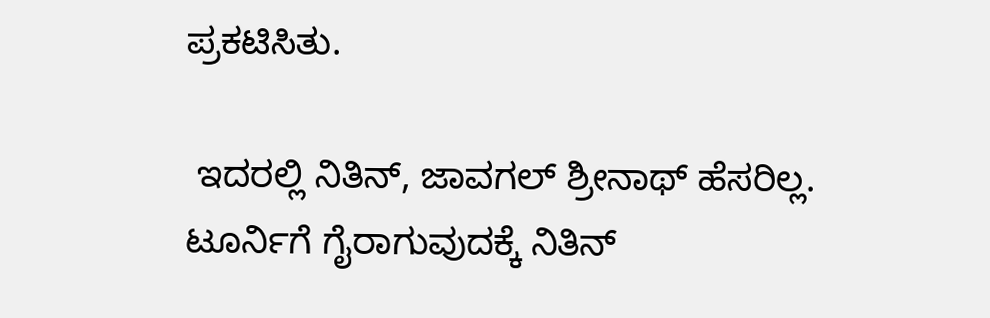ಪ್ರಕಟಿಸಿತು.

 ಇದರಲ್ಲಿ ನಿತಿನ್, ಜಾವಗಲ್‌ ಶ್ರೀನಾಥ್‌ ಹೆಸರಿಲ್ಲ. ಟೂರ್ನಿಗೆ ಗೈರಾಗುವುದಕ್ಕೆ ನಿತಿನ್‌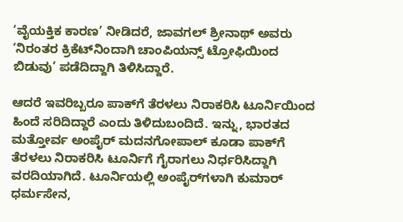‘ವೈಯಕ್ತಿಕ ಕಾರಣ’ ನೀಡಿದರೆ, ಜಾವಗಲ್‌ ಶ್ರೀನಾಥ್‌ ಅವರು ‘ನಿರಂತರ ಕ್ರಿಕೆಟ್‌ನಿಂದಾಗಿ ಚಾಂಪಿಯನ್ಸ್‌ ಟ್ರೋಫಿಯಿಂದ ಬಿಡುವು’ ಪಡೆದಿದ್ದಾಗಿ ತಿಳಿಸಿದ್ದಾರೆ.

ಆದರೆ ಇವರಿಬ್ಬರೂ ಪಾಕ್‌ಗೆ ತೆರಳಲು ನಿರಾಕರಿಸಿ ಟೂರ್ನಿಯಿಂದ ಹಿಂದೆ ಸರಿದಿದ್ದಾರೆ ಎಂದು ತಿಳಿದುಬಂದಿದೆ. ಇನ್ನು, ಭಾರತದ ಮತ್ತೋರ್ವ ಅಂಪೈರ್‌ ಮದನಗೋಪಾಲ್‌ ಕೂಡಾ ಪಾಕ್‌ಗೆ ತೆರಳಲು ನಿರಾಕರಿಸಿ ಟೂರ್ನಿಗೆ ಗೈರಾಗಲು ನಿರ್ಧರಿಸಿದ್ದಾಗಿ ವರದಿಯಾಗಿದೆ. ಟೂರ್ನಿಯಲ್ಲಿ ಅಂಪೈರ್‌ಗಳಾಗಿ ಕುಮಾರ್ ಧರ್ಮಸೇನ,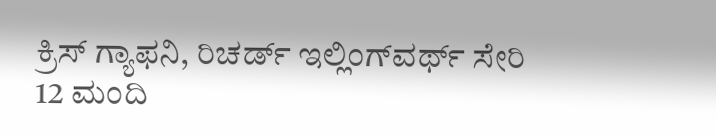ಕ್ರಿಸ್‌ ಗ್ಯಾಫನಿ, ರಿಚರ್ಡ್‌ ಇಲ್ಲಿಂಗ್‌ವರ್ಥ್‌ ಸೇರಿ 12 ಮಂದಿ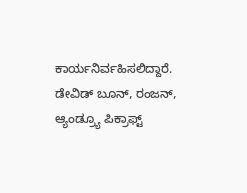ಕಾರ್ಯನಿರ್ವಹಿಸಲಿದ್ದಾರೆ. ಡೇವಿಡ್‌ ಬೂನ್‌, ರಂಜನ್‌, ಆ್ಯಂಡ್ರ್ಯೂ ಪಿಕ್ರಾಫ್ಟ್‌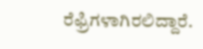ರೆಫ್ರಿಗಳಾಗಿರಲಿದ್ದಾರೆ.